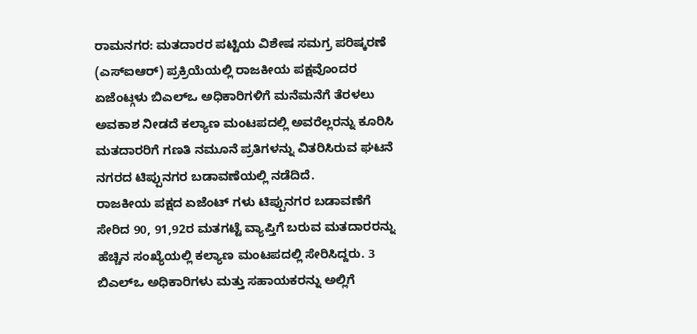ರಾಮನಗರ: ಮತದಾರರ ಪಟ್ಟಿಯ ವಿಶೇಷ ಸಮಗ್ರ ಪರಿಷ್ಕರಣೆ (ಎಸ್ಐಆರ್) ಪ್ರಕ್ರಿಯೆಯಲ್ಲಿ ರಾಜಕೀಯ ಪಕ್ಷವೊಂದರ ಏಜೆಂಟ್ಗಳು ಬಿಎಲ್ಒ ಅಧಿಕಾರಿಗಳಿಗೆ ಮನೆಮನೆಗೆ ತೆರಳಲು ಅವಕಾಶ ನೀಡದೆ ಕಲ್ಯಾಣ ಮಂಟಪದಲ್ಲಿ ಅವರೆಲ್ಲರನ್ನು ಕೂರಿಸಿ ಮತದಾರರಿಗೆ ಗಣತಿ ನಮೂನೆ ಪ್ರತಿಗಳನ್ನು ವಿತರಿಸಿರುವ ಘಟನೆ ನಗರದ ಟಿಪ್ಪುನಗರ ಬಡಾವಣೆಯಲ್ಲಿ ನಡೆದಿದೆ.
ರಾಜಕೀಯ ಪಕ್ಷದ ಏಜೆಂಟ್ ಗಳು ಟಿಪ್ಪುನಗರ ಬಡಾವಣೆಗೆ ಸೇರಿದ 90, 91,92ರ ಮತಗಟ್ಟೆ ವ್ಯಾಪ್ತಿಗೆ ಬರುವ ಮತದಾರರನ್ನು ಹೆಚ್ಚಿನ ಸಂಖ್ಯೆಯಲ್ಲಿ ಕಲ್ಯಾಣ ಮಂಟಪದಲ್ಲಿ ಸೇರಿಸಿದ್ದರು. 3 ಬಿಎಲ್ಒ ಅಧಿಕಾರಿಗಳು ಮತ್ತು ಸಹಾಯಕರನ್ನು ಅಲ್ಲಿಗೆ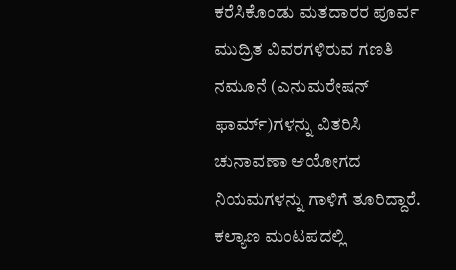ಕರೆಸಿಕೊಂಡು ಮತದಾರರ ಪೂರ್ವ ಮುದ್ರಿತ ವಿವರಗಳಿರುವ ಗಣತಿ ನಮೂನೆ (ಎನುಮರೇಷನ್ ಫಾರ್ಮ್)ಗಳನ್ನು ವಿತರಿಸಿ ಚುನಾವಣಾ ಆಯೋಗದ ನಿಯಮಗಳನ್ನು ಗಾಳಿಗೆ ತೂರಿದ್ದಾರೆ.
ಕಲ್ಯಾಣ ಮಂಟಪದಲ್ಲಿ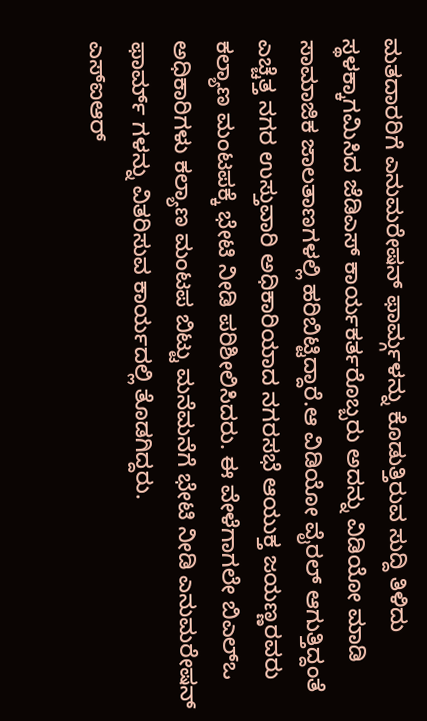ಮತದಾರರಿಗೆ ಎನುಮರೇಷನ್ ಫಾರ್ಮ್ಗಳನ್ನು ಕೊಡುತ್ತಿರುವ ಸುದ್ದಿ ತಿಳಿದು ಸ್ಥಳಕ್ಕಾಗಮಿಸಿದ ಜೆಡಿಎಸ್ ಕಾರ್ಯಕರ್ತರೊಬ್ಬರು ಅದನ್ನು ವಿಡಿಯೋ ಮಾಡಿ ಸಾಮಾಜಿಕ ಜಾಲತಾಣಗಳಲ್ಲಿ ಹರಿಬಿಟ್ಟಿದ್ದಾರೆ.ಆ ವಿಡಿಯೋ ವೈರಲ್ ಆಗುತ್ತಿದ್ದಂತೆ ಎಚ್ಚೆತ್ತ ನಗರ ಉಸ್ತುವಾರಿ ಅಧಿಕಾರಿಯಾದ ನಗರಸಭೆ ಆಯುಕ್ತ ಜಯಣ್ಣರವರು ಕಲ್ಯಾಣ ಮಂಟಪಕ್ಕೆ ಭೇಟಿ ನೀಡಿ ಪರಿಶೀಲಿಸಿದರು. ಈ ವೇಳೆಗಾಗಲೇ ಬಿಎಲ್ಒ ಅಧಿಕಾರಿಗಳು ಕಲ್ಯಾಣ ಮಂಟಪ ಬಿಟ್ಟು ಮನೆಮನೆಗೆ ಭೇಟಿ ನೀಡಿ ಎನುಮರೇಷನ್ ಫಾರ್ಮ್ ಗಳನ್ನು ವಿತರಿಸುವ ಕಾರ್ಯದಲ್ಲಿ ತೊಡಗಿದ್ದರು.
ಎಸ್ಐಆರ್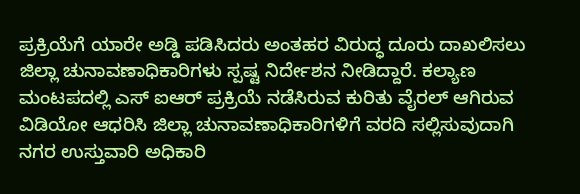ಪ್ರಕ್ರಿಯೆಗೆ ಯಾರೇ ಅಡ್ಡಿ ಪಡಿಸಿದರು ಅಂತಹರ ವಿರುದ್ಧ ದೂರು ದಾಖಲಿಸಲು ಜಿಲ್ಲಾ ಚುನಾವಣಾಧಿಕಾರಿಗಳು ಸ್ಪಷ್ಟ ನಿರ್ದೇಶನ ನೀಡಿದ್ದಾರೆ. ಕಲ್ಯಾಣ ಮಂಟಪದಲ್ಲಿ ಎಸ್ ಐಆರ್ ಪ್ರಕ್ರಿಯೆ ನಡೆಸಿರುವ ಕುರಿತು ವೈರಲ್ ಆಗಿರುವ ವಿಡಿಯೋ ಆಧರಿಸಿ ಜಿಲ್ಲಾ ಚುನಾವಣಾಧಿಕಾರಿಗಳಿಗೆ ವರದಿ ಸಲ್ಲಿಸುವುದಾಗಿ ನಗರ ಉಸ್ತುವಾರಿ ಅಧಿಕಾರಿ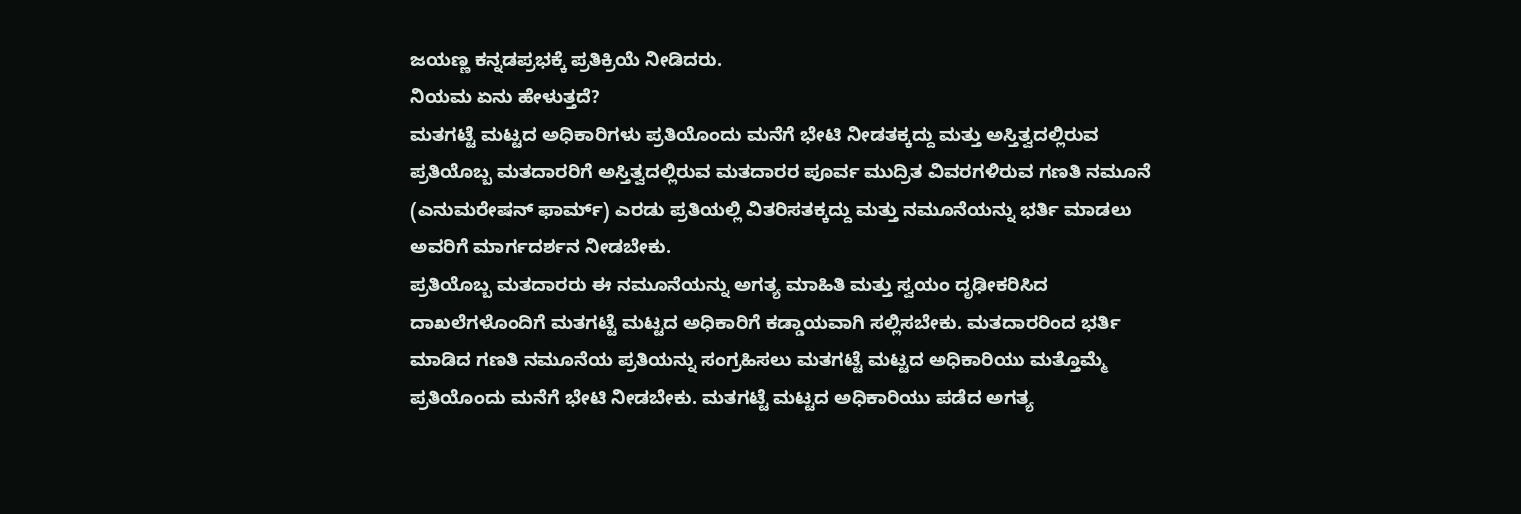ಜಯಣ್ಣ ಕನ್ನಡಪ್ರಭಕ್ಕೆ ಪ್ರತಿಕ್ರಿಯೆ ನೀಡಿದರು.
ನಿಯಮ ಏನು ಹೇಳುತ್ತದೆ?
ಮತಗಟ್ಟೆ ಮಟ್ಟದ ಅಧಿಕಾರಿಗಳು ಪ್ರತಿಯೊಂದು ಮನೆಗೆ ಭೇಟಿ ನೀಡತಕ್ಕದ್ದು ಮತ್ತು ಅಸ್ತಿತ್ವದಲ್ಲಿರುವ ಪ್ರತಿಯೊಬ್ಬ ಮತದಾರರಿಗೆ ಅಸ್ತಿತ್ವದಲ್ಲಿರುವ ಮತದಾರರ ಪೂರ್ವ ಮುದ್ರಿತ ವಿವರಗಳಿರುವ ಗಣತಿ ನಮೂನೆ (ಎನುಮರೇಷನ್ ಫಾರ್ಮ್) ಎರಡು ಪ್ರತಿಯಲ್ಲಿ ವಿತರಿಸತಕ್ಕದ್ದು ಮತ್ತು ನಮೂನೆಯನ್ನು ಭರ್ತಿ ಮಾಡಲು ಅವರಿಗೆ ಮಾರ್ಗದರ್ಶನ ನೀಡಬೇಕು.
ಪ್ರತಿಯೊಬ್ಬ ಮತದಾರರು ಈ ನಮೂನೆಯನ್ನು ಅಗತ್ಯ ಮಾಹಿತಿ ಮತ್ತು ಸ್ವಯಂ ದೃಢೀಕರಿಸಿದ ದಾಖಲೆಗಳೊಂದಿಗೆ ಮತಗಟ್ಟೆ ಮಟ್ಟದ ಅಧಿಕಾರಿಗೆ ಕಡ್ಡಾಯವಾಗಿ ಸಲ್ಲಿಸಬೇಕು. ಮತದಾರರಿಂದ ಭರ್ತಿ ಮಾಡಿದ ಗಣತಿ ನಮೂನೆಯ ಪ್ರತಿಯನ್ನು ಸಂಗ್ರಹಿಸಲು ಮತಗಟ್ಟೆ ಮಟ್ಟದ ಅಧಿಕಾರಿಯು ಮತ್ತೊಮ್ಮೆ ಪ್ರತಿಯೊಂದು ಮನೆಗೆ ಭೇಟಿ ನೀಡಬೇಕು. ಮತಗಟ್ಟೆ ಮಟ್ಟದ ಅಧಿಕಾರಿಯು ಪಡೆದ ಅಗತ್ಯ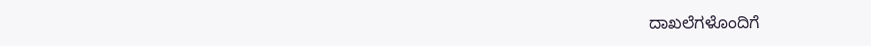ದಾಖಲೆಗಳೊಂದಿಗೆ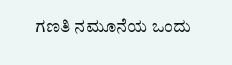ಗಣತಿ ನಮೂನೆಯ ಒಂದು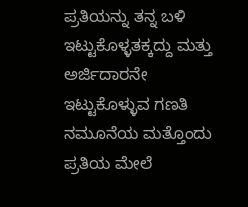ಪ್ರತಿಯನ್ನು ತನ್ನ ಬಳಿ ಇಟ್ಟುಕೊಳ್ಳತಕ್ಕದ್ದು ಮತ್ತು ಅರ್ಜಿದಾರನೇ ಇಟ್ಟುಕೊಳ್ಳುವ ಗಣತಿ ನಮೂನೆಯ ಮತ್ತೊಂದು ಪ್ರತಿಯ ಮೇಲೆ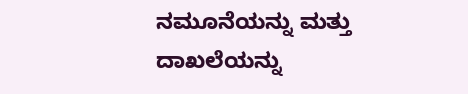ನಮೂನೆಯನ್ನು ಮತ್ತು ದಾಖಲೆಯನ್ನು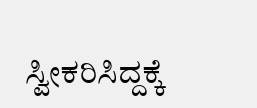ಸ್ವೀಕರಿಸಿದ್ದಕ್ಕೆ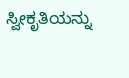ಸ್ವೀಕೃತಿಯನ್ನು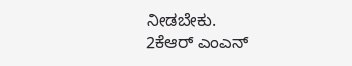ನೀಡಬೇಕು.
2ಕೆಆರ್ ಎಂಎನ್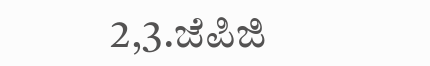2,3.ಜೆಪಿಜಿ